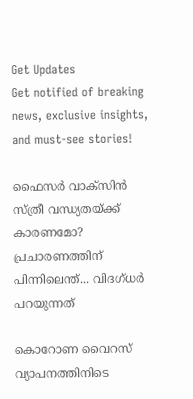Get Updates
Get notified of breaking news, exclusive insights, and must-see stories!

ഫൈസർ വാക്സിൻ സ്ത്രീ വന്ധ്യതയ്ക്ക് കാരണമോ? പ്രചാരണത്തിന് പിന്നിലെന്ത്... വിദഗ്ധർ പറയുന്നത്

കൊറോണ വൈറസ് വ്യാപനത്തിനിടെ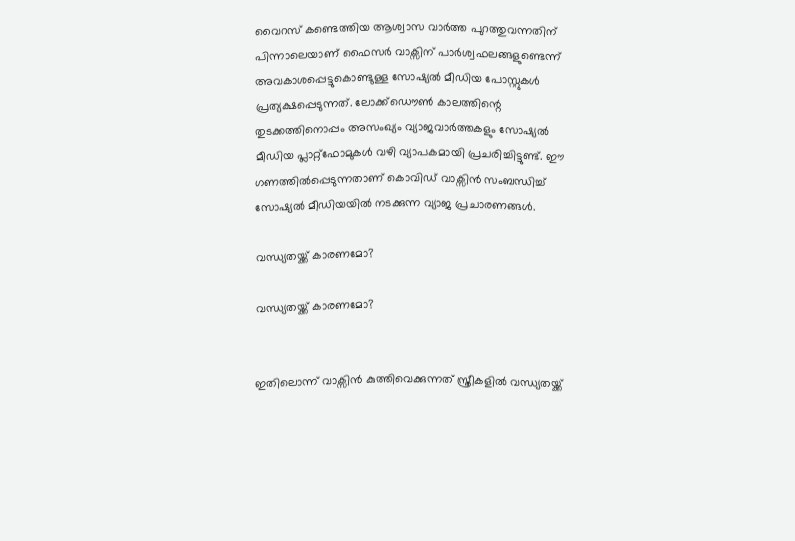വൈറസ് കണ്ടെത്തിയ ആശ്വാസ വാർത്ത പുറത്തുവന്നതിന് പിന്നാലെയാണ് ഫൈസർ വാക്സിന് പാർശ്വഫലങ്ങളുണ്ടെന്ന് അവകാശപ്പെട്ടുകൊണ്ടുള്ള സോഷ്യൽ മീഡിയ പോസ്റ്റുകൾ പ്രത്യക്ഷപ്പെടുന്നത്. ലോക്ക്ഡൌൺ കാലത്തിന്റെ തുടക്കത്തിനൊപ്പം അസംഖ്യം വ്യാജവാർത്തകളും സോഷ്യൽ മീഡിയ പ്ലാറ്റ്ഫോമുകൾ വഴി വ്യാപകമായി പ്രചരിച്ചിട്ടുണ്ട്. ഈ ഗണത്തിൽപ്പെടുന്നതാണ് കൊവിഡ് വാക്സിൻ സംബന്ധിച്ച് സോഷ്യൽ മീഡിയയിൽ നടക്കുന്ന വ്യാജ പ്രചാരണങ്ങൾ.

വന്ധ്യതയ്ക്ക് കാരണമോ?

വന്ധ്യതയ്ക്ക് കാരണമോ?


ഇതിലൊന്ന് വാക്സിൻ കുത്തിവെക്കുന്നത് സ്ത്രീകളിൽ വന്ധ്യതയ്ക്ക്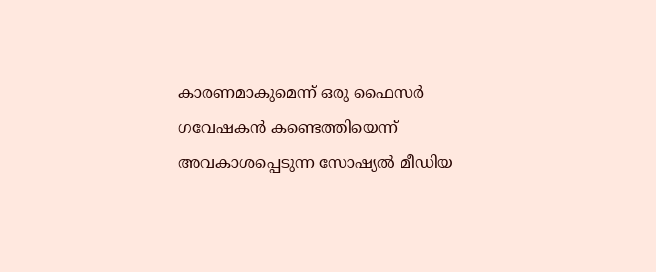കാരണമാകുമെന്ന് ഒരു ഫൈസർ ഗവേഷകൻ കണ്ടെത്തിയെന്ന് അവകാശപ്പെടുന്ന സോഷ്യൽ മീഡിയ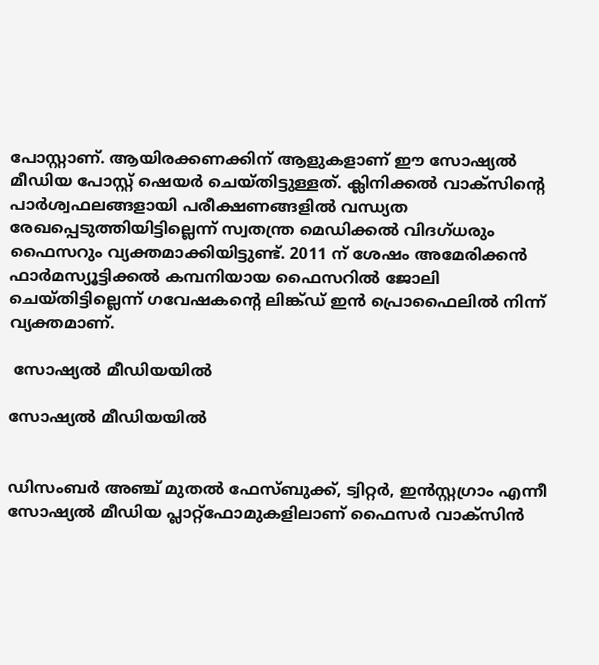പോസ്റ്റാണ്. ആയിരക്കണക്കിന് ആളുകളാണ് ഈ സോഷ്യൽ മീഡിയ പോസ്റ്റ് ഷെയർ ചെയ്തിട്ടുള്ളത്. ക്ലിനിക്കൽ വാക്സിന്റെ പാർശ്വഫലങ്ങളായി പരീക്ഷണങ്ങളിൽ വന്ധ്യത രേഖപ്പെടുത്തിയിട്ടില്ലെന്ന് സ്വതന്ത്ര മെഡിക്കൽ വിദഗ്ധരും ഫൈസറും വ്യക്തമാക്കിയിട്ടുണ്ട്. 2011 ന് ശേഷം അമേരിക്കൻ ഫാർമസ്യൂട്ടിക്കൽ കമ്പനിയായ ഫൈസറിൽ ജോലി ചെയ്തിട്ടില്ലെന്ന് ഗവേഷകന്റെ ലിങ്ക്ഡ് ഇൻ പ്രൊഫൈലിൽ നിന്ന് വ്യക്തമാണ്.

 സോഷ്യൽ മീഡിയയിൽ

സോഷ്യൽ മീഡിയയിൽ


ഡിസംബർ അഞ്ച് മുതൽ ഫേസ്ബുക്ക്, ട്വിറ്റർ, ഇൻസ്റ്റഗ്രാം എന്നീ സോഷ്യൽ മീഡിയ പ്ലാറ്റ്ഫോമുകളിലാണ് ഫൈസർ വാക്സിൻ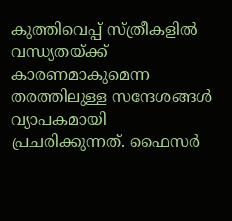കുത്തിവെപ്പ് സ്ത്രീകളിൽ വന്ധ്യതയ്ക്ക് കാരണമാകുമെന്ന തരത്തിലുള്ള സന്ദേശങ്ങൾ വ്യാപകമായി പ്രചരിക്കുന്നത്. ഫൈസർ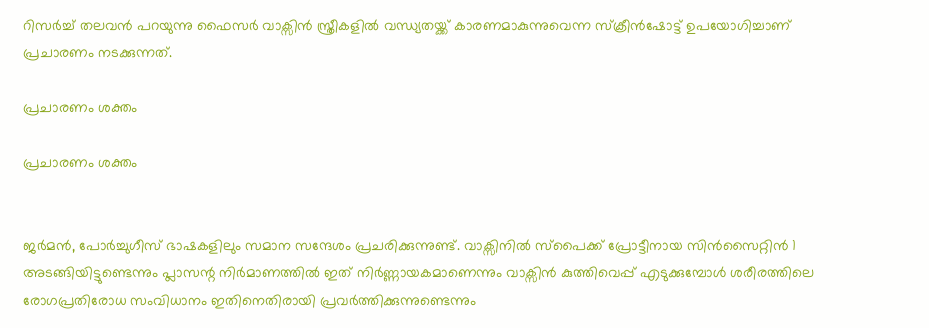റിസർച്ച് തലവൻ പറയുന്നു ഫൈസർ വാക്സിൻ സ്ത്രീകളിൽ വന്ധ്യതയ്ക്ക് കാരണമാകുന്നുവെന്ന സ്ക്രീൻഷോട്ട് ഉപയോഗിച്ചാണ് പ്രചാരണം നടക്കുന്നത്.

പ്രചാരണം ശക്തം

പ്രചാരണം ശക്തം


ജർമൻ, പോർച്ചുഗീസ് ഭാഷകളിലും സമാന സന്ദേശം പ്രചരിക്കുന്നുണ്ട്. വാക്സിനിൽ സ്പൈക്ക് പ്രോട്ടീനായ സിൻസൈറ്റിൻ 1 അടങ്ങിയിട്ടുണ്ടെന്നും പ്ലാസന്റ നിർമാണത്തിൽ ഇത് നിർണ്ണായകമാണെന്നും വാക്സിൻ കുത്തിവെപ്പ് എടുക്കുമ്പോൾ ശരീരത്തിലെ രോഗപ്രതിരോധ സംവിധാനം ഇതിനെതിരായി പ്രവർത്തിക്കുന്നുണ്ടെന്നും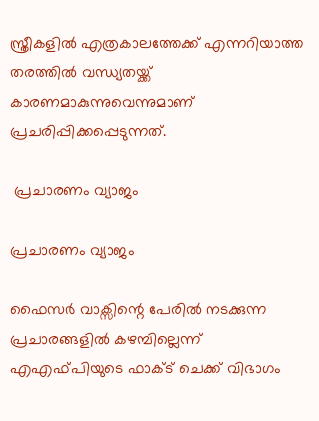സ്ത്രീകളിൽ എത്രകാലത്തേക്ക് എന്നറിയാത്ത തരത്തിൽ വന്ധ്യതയ്ക്ക് കാരണമാകുന്നുവെന്നുമാണ് പ്രചരിപ്പിക്കപ്പെടുന്നത്.

 പ്രചാരണം വ്യാജം

പ്രചാരണം വ്യാജം

ഫൈസർ വാക്സിന്റെ പേരിൽ നടക്കുന്ന പ്രചാരങ്ങളിൽ കഴമ്പില്ലെന്ന് എഎഫ്പിയുടെ ഫാക്ട് ചെക്ക് വിഭാഗം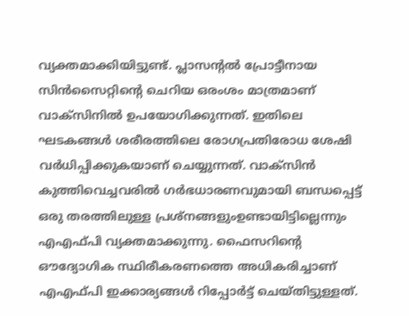വ്യക്തമാക്കിയിട്ടുണ്ട്. പ്ലാസന്റൽ പ്രോട്ടീനായ സിൻസൈറ്റിന്റെ ചെറിയ ഒരംശം മാത്രമാണ് വാക്സിനിൽ ഉപയോഗിക്കുന്നത്. ഇതിലെ ഘടകങ്ങൾ ശരീരത്തിലെ രോഗപ്രതിരോധ ശേഷി വർധിപ്പിക്കുകയാണ് ചെയ്യുന്നത്. വാക്സിൻ കുത്തിവെച്ചവരിൽ ഗർഭധാരണവുമായി ബന്ധപ്പെട്ട് ഒരു തരത്തിലുള്ള പ്രശ്നങ്ങളുംഉണ്ടായിട്ടില്ലെന്നും എഎഫ്പി വ്യക്തമാക്കുന്നു. ഫൈസറിന്റെ ഔദ്യോഗിക സ്ഥിരീകരണത്തെ അധികരിച്ചാണ് എഎഫ്പി ഇക്കാര്യങ്ങൾ റിപ്പോർട്ട് ചെയ്തിട്ടുള്ളത്.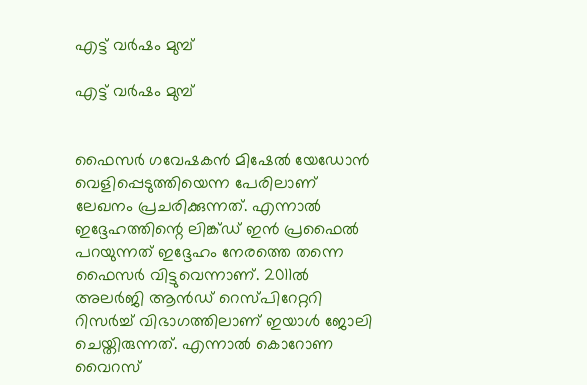എട്ട് വർഷം മുമ്പ്

എട്ട് വർഷം മുമ്പ്


ഫൈസർ ഗവേഷകൻ മിഷേൽ യേഡോൻ വെളിപ്പെടുത്തിയെന്ന പേരിലാണ് ലേഖനം പ്രചരിക്കുന്നത്. എന്നാൽ ഇദ്ദേഹത്തിന്റെ ലിങ്ക്ഡ് ഇൻ പ്രഫൈൽ പറയുന്നത് ഇദ്ദേഹം നേരത്തെ തന്നെ ഫൈസർ വിട്ടുവെന്നാണ്. 2011ൽ അലർജി ആൻഡ് റെസ്പിറേറ്ററി റിസർച്ച് വിഭാഗത്തിലാണ് ഇയാൾ ജോലി ചെയ്തിരുന്നത്. എന്നാൽ കൊറോണ വൈറസ്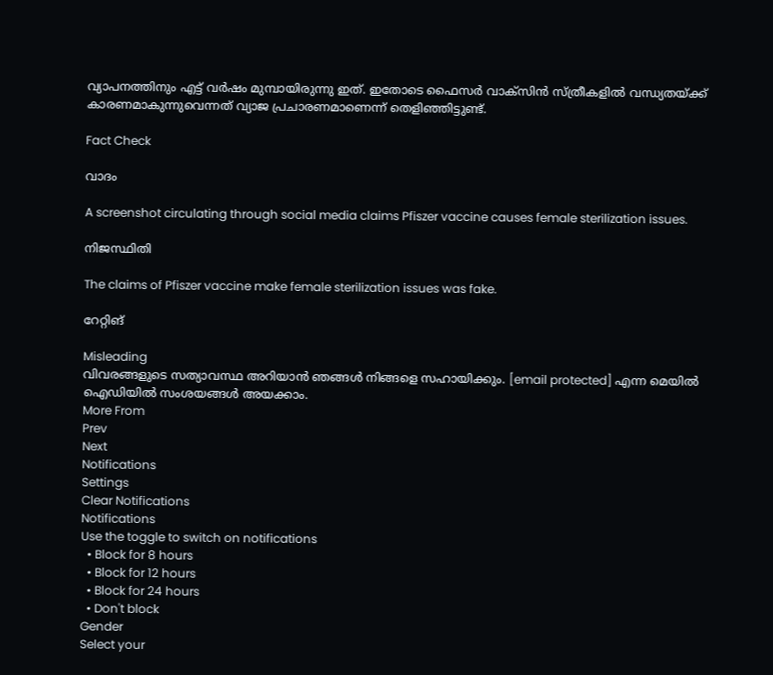വ്യാപനത്തിനും എട്ട് വർഷം മുമ്പായിരുന്നു ഇത്. ഇതോടെ ഫൈസർ വാക്സിൻ സ്ത്രീകളിൽ വന്ധ്യതയ്ക്ക് കാരണമാകുന്നുവെന്നത് വ്യാജ പ്രചാരണമാണെന്ന് തെളിഞ്ഞിട്ടുണ്ട്.

Fact Check

വാദം

A screenshot circulating through social media claims Pfiszer vaccine causes female sterilization issues.

നിജസ്ഥിതി

The claims of Pfiszer vaccine make female sterilization issues was fake.

റേറ്റിങ്

Misleading
വിവരങ്ങളുടെ സത്യാവസ്ഥ അറിയാൻ ഞങ്ങൾ നിങ്ങളെ സഹായിക്കും. [email protected] എന്ന മെയിൽ ഐഡിയിൽ സംശയങ്ങൾ അയക്കാം.
More From
Prev
Next
Notifications
Settings
Clear Notifications
Notifications
Use the toggle to switch on notifications
  • Block for 8 hours
  • Block for 12 hours
  • Block for 24 hours
  • Don't block
Gender
Select your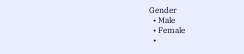Gender
  • Male
  • Female
  •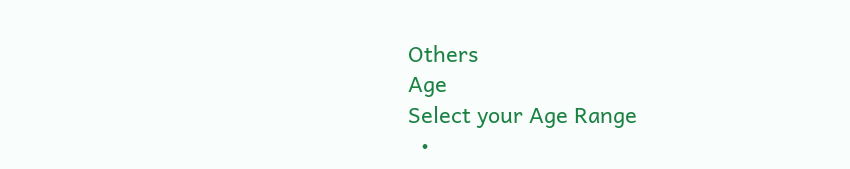Others
Age
Select your Age Range
  •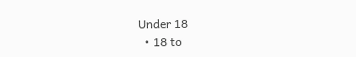Under 18
  • 18 to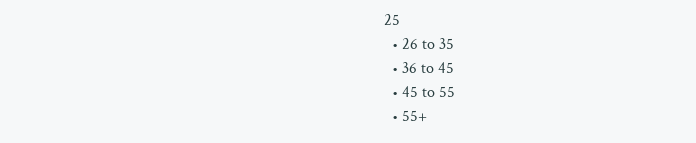25
  • 26 to 35
  • 36 to 45
  • 45 to 55
  • 55+